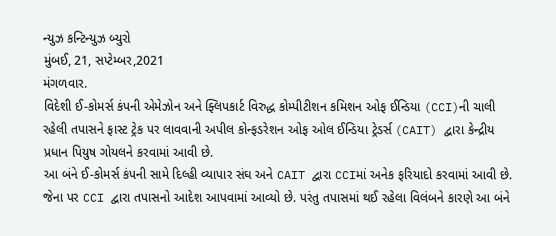ન્યુઝ કન્ટિન્યુઝ બ્યુરો
મુંબઈ, 21, સપ્ટેમ્બર,2021
મંગળવાર.
વિદેશી ઈ-કોમર્સ કંપની એમેઝોન અને ફ્લિપકાર્ટ વિરુદ્ધ કોમ્પીટીશન કમિશન ઓફ ઈન્ડિયા (CCI)ની ચાલી રહેલી તપાસને ફાસ્ટ ટ્રેક પર લાવવાની અપીલ કોન્ફડરેશન ઓફ ઓલ ઈન્ડિયા ટ્રેડર્સ (CAIT) દ્વારા કેન્દ્રીય પ્રધાન પિયુષ ગોયલને કરવામાં આવી છે.
આ બંને ઈ-કોમર્સ કંપની સામે દિલ્હી વ્યાપાર સંઘ અને CAIT દ્વારા CCIમાં અનેક ફરિયાદો કરવામાં આવી છે. જેના પર CCI દ્વારા તપાસનો આદેશ આપવામાં આવ્યો છે. પરંતુ તપાસમાં થઈ રહેલા વિલંબને કારણે આ બંને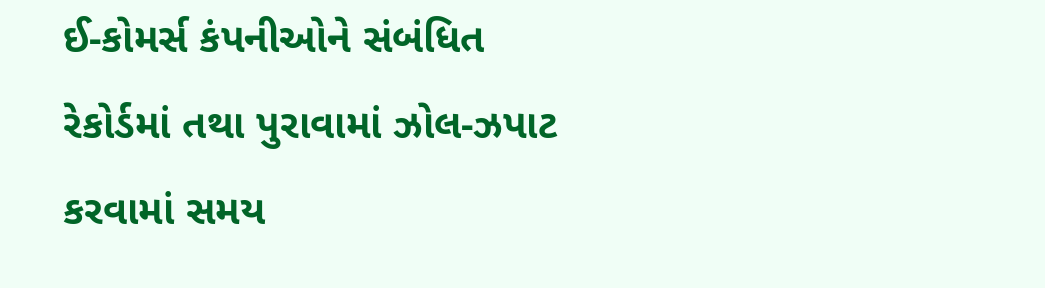ઈ-કોમર્સ કંપનીઓને સંબંધિત રેકોર્ડમાં તથા પુરાવામાં ઝોલ-ઝપાટ કરવામાં સમય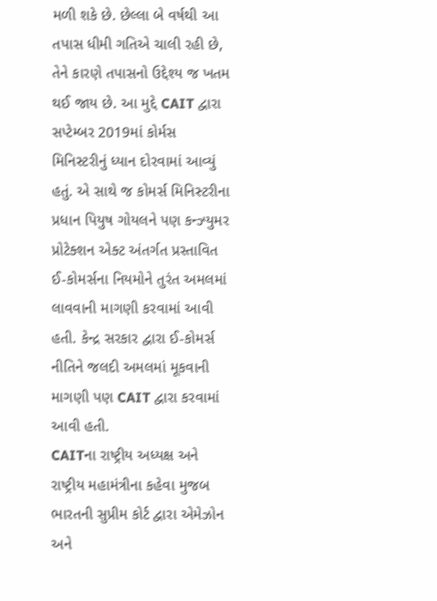મળી શકે છે. છેલ્લા બે વર્ષથી આ તપાસ ધીમી ગતિએ ચાલી રહી છે, તેને કારણે તપાસનો ઉદ્દેશ્ય જ ખતમ થઈ જાય છે. આ મુદ્દે CAIT દ્વારા સપ્ટેમ્બર 2019માં કોર્મસ મિનિસ્ટરીનું ધ્યાન દોરવામાં આવ્યું હતું. એ સાથે જ કોમર્સ મિનિસ્ટરીના પ્રધાન પિયુષ ગોયલને પણ કન્ઝ્યુમર પ્રોટેક્શન એક્ટ અંતર્ગત પ્રસ્તાવિત ઈ-કોમર્સના નિયમોને તુરંત અમલમાં લાવવાની માગણી કરવામાં આવી હતી. કેન્દ્ર સરકાર દ્વારા ઈ-કોમર્સ નીતિને જલદી અમલમાં મૂકવાની માગણી પણ CAIT દ્વારા કરવામાં આવી હતી.
CAITના રાષ્ટ્રીય અધ્યક્ષ અને રાષ્ટ્રીય મહામંત્રીના કહેવા મુજબ ભારતની સુપ્રીમ કોર્ટ દ્વારા એમેઝોન અને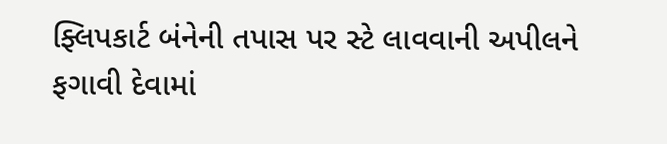ફ્લિપકાર્ટ બંનેની તપાસ પર સ્ટે લાવવાની અપીલને ફગાવી દેવામાં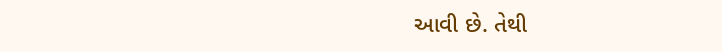આવી છે. તેથી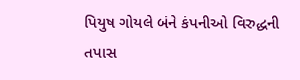પિયુષ ગોયલે બંને કંપનીઓ વિરુદ્ધની તપાસ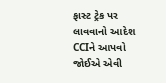ફાસ્ટ ટ્રેક પર લાવવાનો આદેશ CCIને આપવો જોઈએ એવી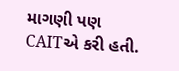માગણી પણ CAITએ કરી હતી.